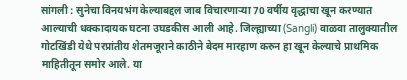सांगली : सुनेचा विनयभंग केल्याबद्दल जाब विचारणाऱ्या 70 वर्षीय वृद्धाचा खून करण्यात आल्याची धक्कादायक घटना उघडकीस आली आहे. जिल्ह्याच्या (Sangli) वाळवा तालुक्यातील गोटखिंडी येथे परप्रांतीय शेतमजूराने काठीने बेदम मारहाण करुन हा खून केल्याचे प्राथमिक माहितीतून समोर आले. या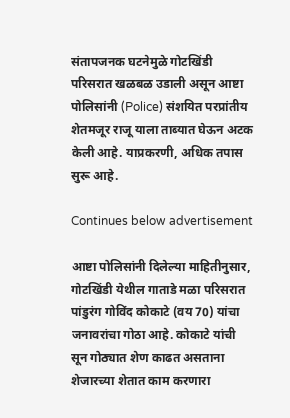संतापजनक घटनेमुळे गोटखिंडी परिसरात खळबळ उडाली असून आष्टा पोलिसांनी (Police) संशयित परप्रांतीय शेतमजूर राजू याला ताब्यात घेऊन अटक केली आहे. याप्रकरणी, अधिक तपास सुरू आहे.

Continues below advertisement

आष्टा पोलिसांनी दिलेल्या माहितीनुसार, गोटखिंडी येथील गाताडे मळा परिसरात पांडुरंग गोविंद कोकाटे (वय 70) यांचा जनावरांचा गोठा आहे. कोकाटे यांची सून गोठ्यात शेण काढत असताना शेजारच्या शेतात काम करणारा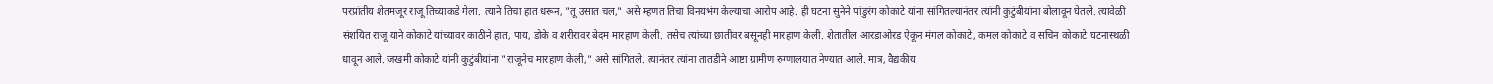परप्रांतीय शेतमजूर राजू तिच्याकडे गेला. त्याने तिचा हात धरून, "तू उसात चल," असे म्हणत तिचा विनयभंग केल्याचा आरोप आहे. ही घटना सुनेने पांडुरंग कोकाटे यांना सांगितल्यानंतर त्यांनी कुटुंबीयांना बोलावून घेतले. त्यावेळी संशयित राजू याने कोकाटे यांच्यावर काठीने हात, पाय, डोके व शरीरावर बेदम मारहाण केली. तसेच त्यांच्या छातीवर बसूनही मारहाण केली. शेतातील आरडाओरड ऐकून मंगल कोकाटे, कमल कोकाटे व सचिन कोकाटे घटनास्थळी धावून आले. जखमी कोकाटे यांनी कुटुंबीयांना "राजूनेच मारहाण केली," असे सांगितले. त्यानंतर त्यांना तातडीने आष्टा ग्रामीण रुग्णालयात नेण्यात आले. मात्र, वैद्यकीय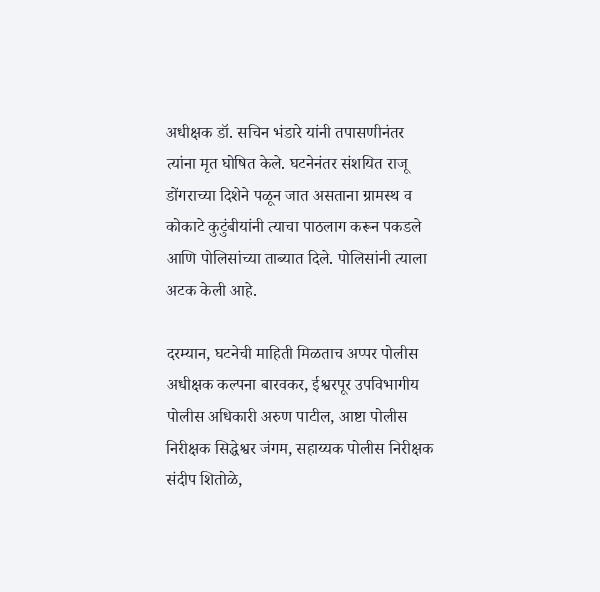अधीक्षक डॉ. सचिन भंडारे यांनी तपासणीनंतर त्यांना मृत घोषित केले. घटनेनंतर संशयित राजू डोंगराच्या दिशेने पळून जात असताना ग्रामस्थ व कोकाटे कुटुंबीयांनी त्याचा पाठलाग करून पकडले आणि पोलिसांच्या ताब्यात दिले. पोलिसांनी त्याला अटक केली आहे.

दरम्यान, घटनेची माहिती मिळताच अप्पर पोलीस अधीक्षक कल्पना बारवकर, ईश्वरपूर उपविभागीय पोलीस अधिकारी अरुण पाटील, आष्टा पोलीस निरीक्षक सिद्धेश्वर जंगम, सहाय्यक पोलीस निरीक्षक संदीप शितोळे,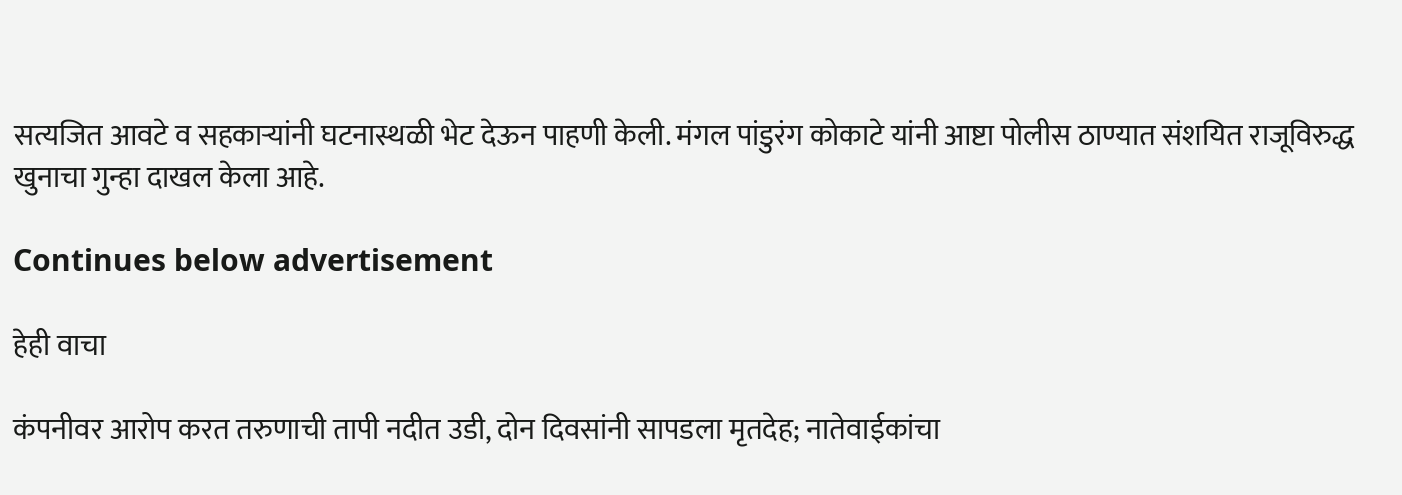सत्यजित आवटे व सहकाऱ्यांनी घटनास्थळी भेट देऊन पाहणी केली. मंगल पांडुरंग कोकाटे यांनी आष्टा पोलीस ठाण्यात संशयित राजूविरुद्ध खुनाचा गुन्हा दाखल केला आहे.

Continues below advertisement

हेही वाचा

कंपनीवर आरोप करत तरुणाची तापी नदीत उडी, दोन दिवसांनी सापडला मृतदेह; नातेवाईकांचा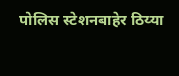पोलिस स्टेशनबाहेर ठिय्या